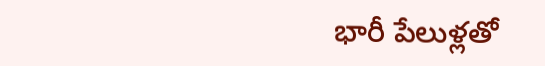భారీ పేలుళ్లతో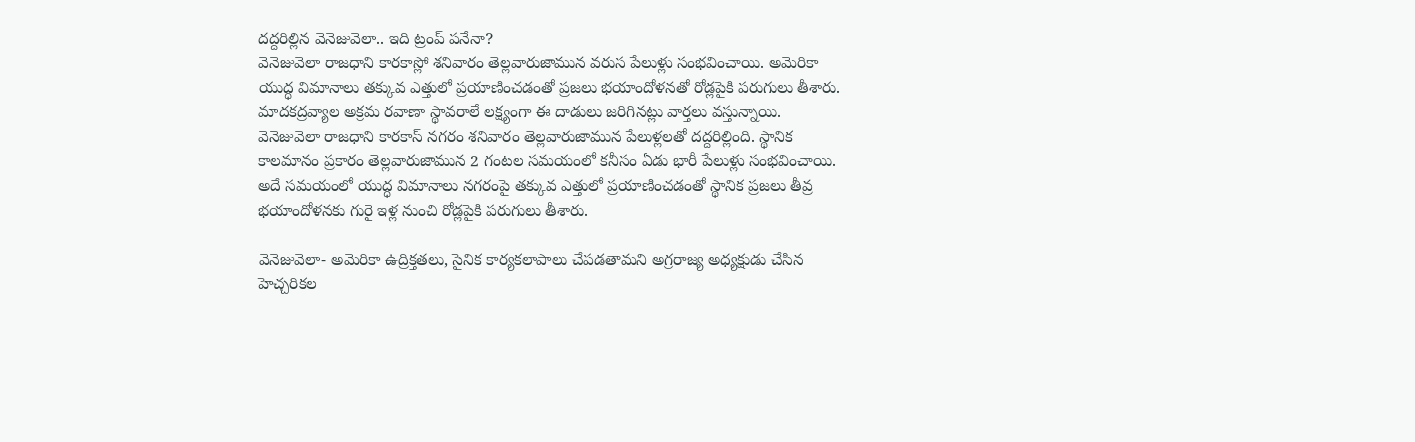దద్దరిల్లిన వెనెజువెలా.. ఇది ట్రంప్ పనేనా?
వెనెజువెలా రాజధాని కారకాస్లో శనివారం తెల్లవారుజామున వరుస పేలుళ్లు సంభవించాయి. అమెరికా యుద్ధ విమానాలు తక్కువ ఎత్తులో ప్రయాణించడంతో ప్రజలు భయాందోళనతో రోడ్లపైకి పరుగులు తీశారు. మాదకద్రవ్యాల అక్రమ రవాణా స్థావరాలే లక్ష్యంగా ఈ దాడులు జరిగినట్లు వార్తలు వస్తున్నాయి.
వెనెజువెలా రాజధాని కారకాస్ నగరం శనివారం తెల్లవారుజామున పేలుళ్లలతో దద్దరిల్లింది. స్థానిక కాలమానం ప్రకారం తెల్లవారుజామున 2 గంటల సమయంలో కనీసం ఏడు భారీ పేలుళ్లు సంభవించాయి. అదే సమయంలో యుద్ధ విమానాలు నగరంపై తక్కువ ఎత్తులో ప్రయాణించడంతో స్థానిక ప్రజలు తీవ్ర భయాందోళనకు గురై ఇళ్ల నుంచి రోడ్లపైకి పరుగులు తీశారు.

వెనెజువెలా- అమెరికా ఉద్రిక్తతలు, సైనిక కార్యకలాపాలు చేపడతామని అగ్రరాజ్య అధ్యక్షుడు చేసిన హెచ్చరికల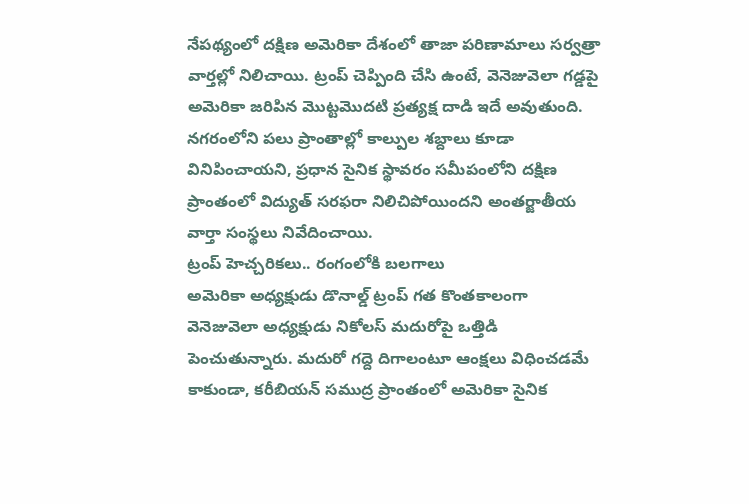నేపథ్యంలో దక్షిణ అమెరికా దేశంలో తాజా పరిణామాలు సర్వత్రా వార్తల్లో నిలిచాయి. ట్రంప్ చెప్పింది చేసి ఉంటే, వెనెజువెలా గడ్డపై అమెరికా జరిపిన మొట్టమొదటి ప్రత్యక్ష దాడి ఇదే అవుతుంది.
నగరంలోని పలు ప్రాంతాల్లో కాల్పుల శబ్దాలు కూడా వినిపించాయని, ప్రధాన సైనిక స్థావరం సమీపంలోని దక్షిణ ప్రాంతంలో విద్యుత్ సరఫరా నిలిచిపోయిందని అంతర్జాతీయ వార్తా సంస్థలు నివేదించాయి.
ట్రంప్ హెచ్చరికలు.. రంగంలోకి బలగాలు
అమెరికా అధ్యక్షుడు డొనాల్డ్ ట్రంప్ గత కొంతకాలంగా వెనెజువెలా అధ్యక్షుడు నికోలస్ మదురోపై ఒత్తిడి పెంచుతున్నారు. మదురో గద్దె దిగాలంటూ ఆంక్షలు విధించడమే కాకుండా, కరీబియన్ సముద్ర ప్రాంతంలో అమెరికా సైనిక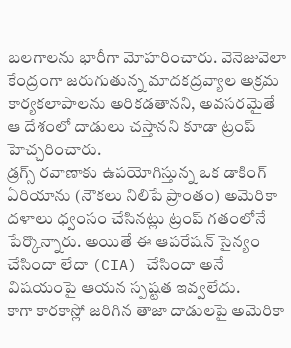బలగాలను భారీగా మోహరించారు. వెనెజువెలా కేంద్రంగా జరుగుతున్న మాదకద్రవ్యాల అక్రమ కార్యకలాపాలను అరికడతానని, అవసరమైతే ఆ దేశంలో దాడులు చస్తానని కూడా ట్రంప్ హెచ్చరించారు.
డ్రగ్స్ రవాణాకు ఉపయోగిస్తున్న ఒక డాకింగ్ ఏరియాను (నౌకలు నిలిపే ప్రాంతం) అమెరికా దళాలు ధ్వంసం చేసినట్లు ట్రంప్ గతంలోనే పేర్కొన్నారు. అయితే ఈ ఆపరేషన్ సైన్యం చేసిందా లేదా (CIA) చేసిందా అనే విషయంపై ఆయన స్పష్టత ఇవ్వలేదు.
కాగా కారకాస్లో జరిగిన తాజా దాడులపై అమెరికా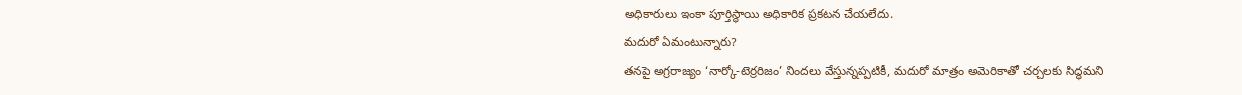అధికారులు ఇంకా పూర్తిస్థాయి అధికారిక ప్రకటన చేయలేదు.
మదురో ఏమంటున్నారు?
తనపై అగ్రరాజ్యం ‘నార్కో-టెర్రరిజం’ నిందలు వేస్తున్నప్పటికీ, మదురో మాత్రం అమెరికాతో చర్చలకు సిద్ధమని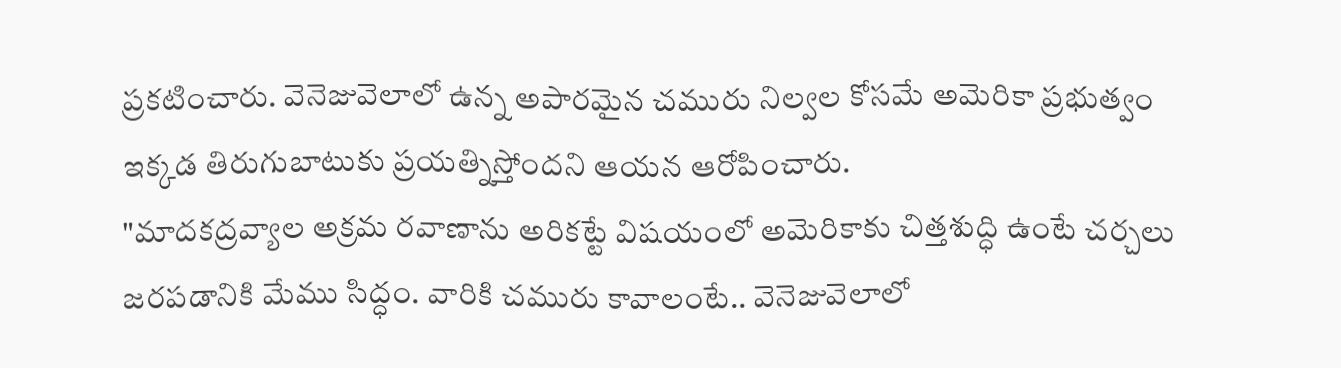ప్రకటించారు. వెనెజువెలాలో ఉన్న అపారమైన చమురు నిల్వల కోసమే అమెరికా ప్రభుత్వం ఇక్కడ తిరుగుబాటుకు ప్రయత్నిస్తోందని ఆయన ఆరోపించారు.
"మాదకద్రవ్యాల అక్రమ రవాణాను అరికట్టే విషయంలో అమెరికాకు చిత్తశుద్ధి ఉంటే చర్చలు జరపడానికి మేము సిద్ధం. వారికి చమురు కావాలంటే.. వెనెజువెలాలో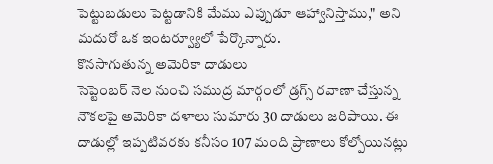పెట్టుబడులు పెట్టడానికి మేము ఎప్పుడూ ఆహ్వానిస్తాము," అని మదురో ఒక ఇంటర్వ్యూలో పేర్కొన్నారు.
కొనసాగుతున్న అమెరికా దాడులు
సెప్టెంబర్ నెల నుంచి సముద్ర మార్గంలో డ్రగ్స్ రవాణా చేస్తున్న నౌకలపై అమెరికా దళాలు సుమారు 30 దాడులు జరిపాయి. ఈ దాడుల్లో ఇప్పటివరకు కనీసం 107 మంది ప్రాణాలు కోల్పోయినట్లు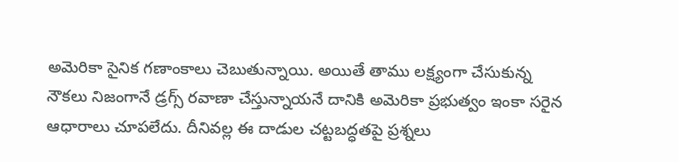అమెరికా సైనిక గణాంకాలు చెబుతున్నాయి. అయితే తాము లక్ష్యంగా చేసుకున్న నౌకలు నిజంగానే డ్రగ్స్ రవాణా చేస్తున్నాయనే దానికి అమెరికా ప్రభుత్వం ఇంకా సరైన ఆధారాలు చూపలేదు. దీనివల్ల ఈ దాడుల చట్టబద్ధతపై ప్రశ్నలు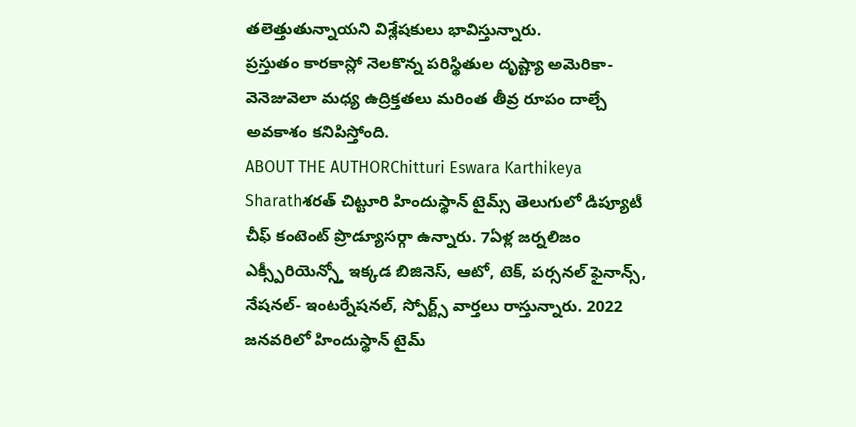తలెత్తుతున్నాయని విశ్లేషకులు భావిస్తున్నారు.
ప్రస్తుతం కారకాస్లో నెలకొన్న పరిస్థితుల దృష్ట్యా అమెరికా-వెనెజువెలా మధ్య ఉద్రిక్తతలు మరింత తీవ్ర రూపం దాల్చే అవకాశం కనిపిస్తోంది.
ABOUT THE AUTHORChitturi Eswara Karthikeya Sharathశరత్ చిట్టూరి హిందుస్థాన్ టైమ్స్ తెలుగులో డిప్యూటీ చీఫ్ కంటెంట్ ప్రొడ్యూసర్గా ఉన్నారు. 7ఏళ్ల జర్నలిజం ఎక్స్పీరియెన్స్తో ఇక్కడ బిజినెస్, ఆటో, టెక్, పర్సనల్ ఫైనాన్స్, నేషనల్- ఇంటర్నేషనల్, స్పోర్ట్స్ వార్తలు రాస్తున్నారు. 2022 జనవరిలో హిందుస్థాన్ టైమ్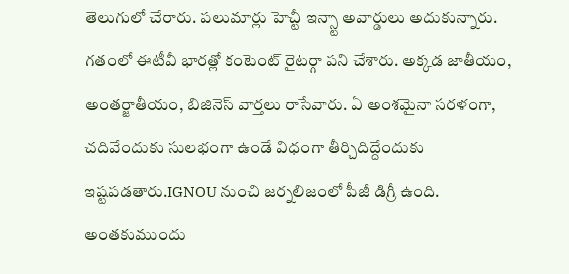తెలుగులో చేరారు. పలుమార్లు హెచ్టీ ఇన్స్టా అవార్డులు అదుకున్నారు. గతంలో ఈటీవీ భారత్లో కంటెంట్ రైటర్గా పని చేశారు. అక్కడ జాతీయం, అంతర్జాతీయం, బిజినెస్ వార్తలు రాసేవారు. ఏ అంశమైనా సరళంగా, చదివేందుకు సులభంగా ఉండే విధంగా తీర్చిదిద్దేందుకు ఇష్టపడతారు.IGNOU నుంచి జర్నలిజంలో పీజీ డిగ్రీ ఉంది. అంతకుముందు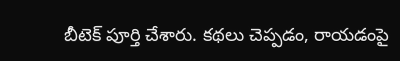బీటెక్ పూర్తి చేశారు. కథలు చెప్పడం, రాయడంపై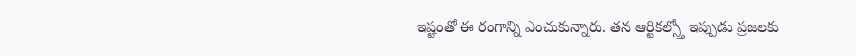ఇష్టంతో ఈ రంగాన్ని ఎంచుకున్నారు. తన ఆర్టికల్స్తో ఇప్పుడు ప్రజలకు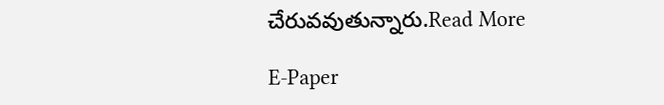చేరువవుతున్నారు.Read More

E-Paper